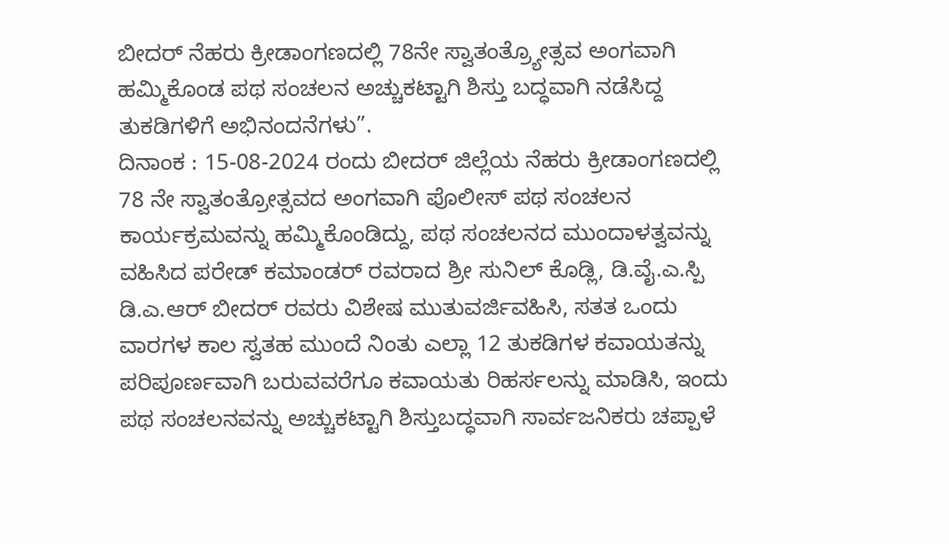ಬೀದರ್ ನೆಹರು ಕ್ರೀಡಾಂಗಣದಲ್ಲಿ 78ನೇ ಸ್ವಾತಂತ್ರ್ಯೋತ್ಸವ ಅಂಗವಾಗಿ ಹಮ್ಮಿಕೊಂಡ ಪಥ ಸಂಚಲನ ಅಚ್ಚುಕಟ್ಟಾಗಿ ಶಿಸ್ತು ಬದ್ಧವಾಗಿ ನಡೆಸಿದ್ದ ತುಕಡಿಗಳಿಗೆ ಅಭಿನಂದನೆಗಳು”.
ದಿನಾಂಕ : 15-08-2024 ರಂದು ಬೀದರ್ ಜಿಲ್ಲೆಯ ನೆಹರು ಕ್ರೀಡಾಂಗಣದಲ್ಲಿ 78 ನೇ ಸ್ವಾತಂತ್ರೋತ್ಸವದ ಅಂಗವಾಗಿ ಪೊಲೀಸ್ ಪಥ ಸಂಚಲನ ಕಾರ್ಯಕ್ರಮವನ್ನು ಹಮ್ಮಿಕೊಂಡಿದ್ದು, ಪಥ ಸಂಚಲನದ ಮುಂದಾಳತ್ವವನ್ನು ವಹಿಸಿದ ಪರೇಡ್ ಕಮಾಂಡರ್ ರವರಾದ ಶ್ರೀ ಸುನಿಲ್ ಕೊಡ್ಲಿ, ಡಿ.ವೈ.ಎ.ಸ್ಪಿ ಡಿ.ಎ.ಆರ್ ಬೀದರ್ ರವರು ವಿಶೇಷ ಮುತುವರ್ಜಿವಹಿಸಿ, ಸತತ ಒಂದು ವಾರಗಳ ಕಾಲ ಸ್ವತಹ ಮುಂದೆ ನಿಂತು ಎಲ್ಲಾ 12 ತುಕಡಿಗಳ ಕವಾಯತನ್ನು ಪರಿಪೂರ್ಣವಾಗಿ ಬರುವವರೆಗೂ ಕವಾಯತು ರಿಹರ್ಸಲನ್ನು ಮಾಡಿಸಿ, ಇಂದು ಪಥ ಸಂಚಲನವನ್ನು ಅಚ್ಚುಕಟ್ಟಾಗಿ ಶಿಸ್ತುಬದ್ಧವಾಗಿ ಸಾರ್ವಜನಿಕರು ಚಪ್ಪಾಳೆ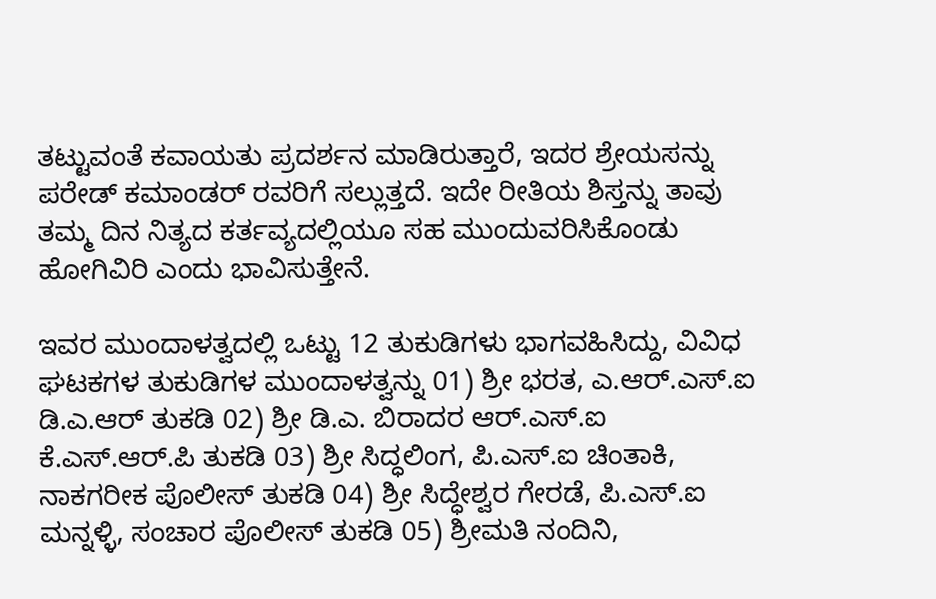ತಟ್ಟುವಂತೆ ಕವಾಯತು ಪ್ರದರ್ಶನ ಮಾಡಿರುತ್ತಾರೆ, ಇದರ ಶ್ರೇಯಸನ್ನು ಪರೇಡ್ ಕಮಾಂಡರ್ ರವರಿಗೆ ಸಲ್ಲುತ್ತದೆ. ಇದೇ ರೀತಿಯ ಶಿಸ್ತನ್ನು ತಾವು ತಮ್ಮ ದಿನ ನಿತ್ಯದ ಕರ್ತವ್ಯದಲ್ಲಿಯೂ ಸಹ ಮುಂದುವರಿಸಿಕೊಂಡು ಹೋಗಿವಿರಿ ಎಂದು ಭಾವಿಸುತ್ತೇನೆ.

ಇವರ ಮುಂದಾಳತ್ವದಲ್ಲಿ ಒಟ್ಟು 12 ತುಕುಡಿಗಳು ಭಾಗವಹಿಸಿದ್ದು, ವಿವಿಧ ಘಟಕಗಳ ತುಕುಡಿಗಳ ಮುಂದಾಳತ್ವನ್ನು 01) ಶ್ರೀ ಭರತ, ಎ.ಆರ್.ಎಸ್.ಐ ಡಿ.ಎ.ಆರ್ ತುಕಡಿ 02) ಶ್ರೀ ಡಿ.ಎ. ಬಿರಾದರ ಆರ್.ಎಸ್.ಐ ಕೆ.ಎಸ್.ಆರ್.ಪಿ ತುಕಡಿ 03) ಶ್ರೀ ಸಿದ್ಧಲಿಂಗ, ಪಿ.ಎಸ್.ಐ ಚಿಂತಾಕಿ, ನಾಕಗರೀಕ ಪೊಲೀಸ್ ತುಕಡಿ 04) ಶ್ರೀ ಸಿದ್ಧೇಶ್ವರ ಗೇರಡೆ, ಪಿ.ಎಸ್.ಐ ಮನ್ನಳ್ಳಿ, ಸಂಚಾರ ಪೊಲೀಸ್ ತುಕಡಿ 05) ಶ್ರೀಮತಿ ನಂದಿನಿ,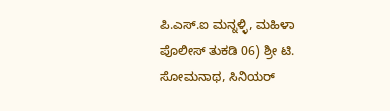ಪಿ.ಎಸ್.ಐ ಮನ್ನಳ್ಳಿ, ಮಹಿಳಾ ಪೊಲೀಸ್ ತುಕಡಿ 06) ಶ್ರೀ ಟಿ. ಸೋಮನಾಥ, ಸಿನಿಯರ್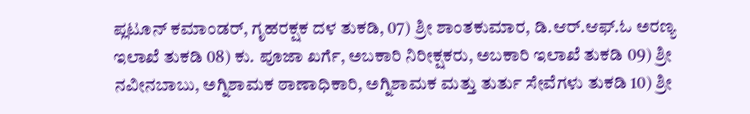ಪ್ಲಟೂನ್ ಕಮಾಂಡರ್, ಗೃಹರಕ್ಷಕ ದಳ ತುಕಡಿ, 07) ಶ್ರೀ ಶಾಂತಕುಮಾರ, ಡಿ.ಆರ್.ಆಫ್.ಓ ಅರಣ್ಯ ಇಲಾಖೆ ತುಕಡಿ 08) ಕು. ಪೂಜಾ ಖರ್ಗೆ, ಅಬಕಾರಿ ನಿರೀಕ್ಷಕರು, ಅಬಕಾರಿ ಇಲಾಖೆ ತುಕಡಿ 09) ಶ್ರೀ ನವೀನಬಾಬು, ಅಗ್ನಿಶಾಮಕ ಠಾಣಾಧಿಕಾರಿ, ಅಗ್ನಿಶಾಮಕ ಮತ್ತು ತುರ್ತು ಸೇವೆಗಳು ತುಕಡಿ 10) ಶ್ರೀ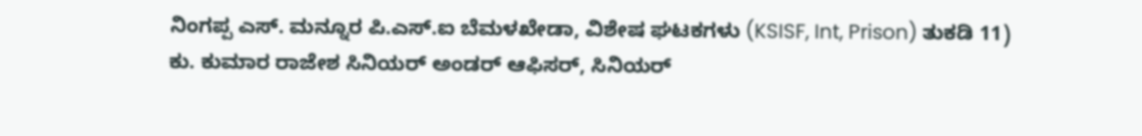ನಿಂಗಪ್ಪ ಎಸ್. ಮನ್ನೂರ ಪಿ.ಎಸ್.ಐ ಬೆಮಳಖೇಡಾ, ವಿಶೇಷ ಘಟಕಗಳು (KSISF, Int, Prison) ತುಕಡಿ 11) ಕು. ಕುಮಾರ ರಾಜೇಶ ಸಿನಿಯರ್ ಅಂಡರ್ ಆಫಿಸರ್, ಸಿನಿಯರ್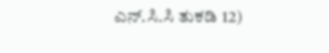ಎನ್.ಸಿ.ಸಿ ತುಕಡಿ 12)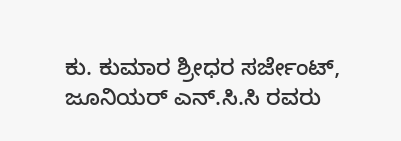ಕು. ಕುಮಾರ ಶ್ರೀಧರ ಸರ್ಜೇಂಟ್, ಜೂನಿಯರ್ ಎನ್.ಸಿ.ಸಿ ರವರು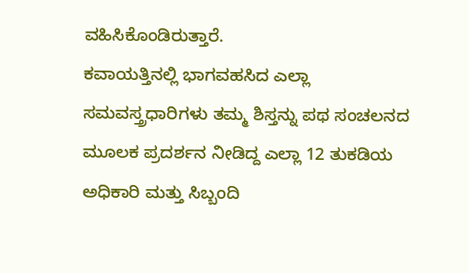ವಹಿಸಿಕೊಂಡಿರುತ್ತಾರೆ.
ಕವಾಯತ್ತಿನಲ್ಲಿ ಭಾಗವಹಸಿದ ಎಲ್ಲಾ ಸಮವಸ್ತ್ರಧಾರಿಗಳು ತಮ್ಮ ಶಿಸ್ತನ್ನು ಪಥ ಸಂಚಲನದ ಮೂಲಕ ಪ್ರದರ್ಶನ ನೀಡಿದ್ದ ಎಲ್ಲಾ 12 ತುಕಡಿಯ ಅಧಿಕಾರಿ ಮತ್ತು ಸಿಬ್ಬಂದಿ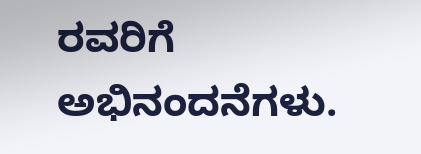ರವರಿಗೆ ಅಭಿನಂದನೆಗಳು.